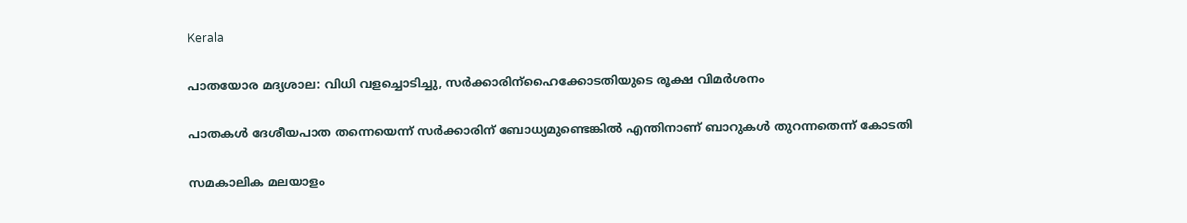Kerala

പാതയോര മദ്യശാല: വിധി വളച്ചൊടിച്ചു, സര്‍ക്കാരിന്‌ഹൈക്കോടതിയുടെ രൂക്ഷ വിമര്‍ശനം

പാതകള്‍ ദേശീയപാത തന്നെയെന്ന് സര്‍ക്കാരിന് ബോധ്യമുണ്ടെങ്കില്‍ എന്തിനാണ് ബാറുകള്‍ തുറന്നതെന്ന് കോടതി

സമകാലിക മലയാളം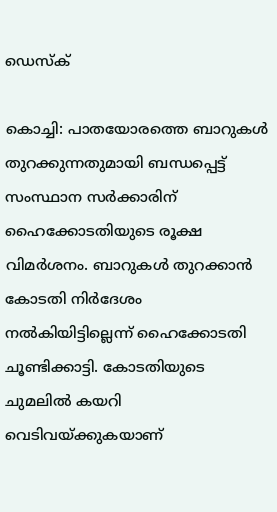ഡെസ്ക്

കൊച്ചി: പാതയോരത്തെ ബാറുകള്‍ തുറക്കുന്നതുമായി ബന്ധപ്പെട്ട് സംസ്ഥാന സര്‍ക്കാരിന് ഹൈക്കോടതിയുടെ രൂക്ഷ വിമര്‍ശനം. ബാറുകള്‍ തുറക്കാന്‍ കോടതി നിര്‍ദേശം നല്‍കിയിട്ടില്ലെന്ന് ഹൈക്കോടതി ചൂണ്ടിക്കാട്ടി. കോടതിയുടെ ചുമലില്‍ കയറി വെടിവയ്ക്കുകയാണ്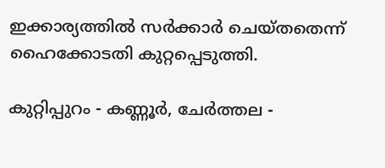ഇക്കാര്യത്തില്‍ സര്‍ക്കാര്‍ ചെയ്തതെന്ന് ഹൈക്കോടതി കുറ്റപ്പെടുത്തി.

കുറ്റിപ്പുറം - കണ്ണൂര്‍, ചേര്‍ത്തല -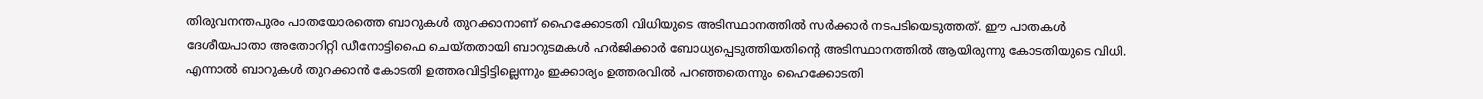തിരുവനന്തപുരം പാതയോരത്തെ ബാറുകള്‍ തുറക്കാനാണ് ഹൈക്കോടതി വിധിയുടെ അടിസ്ഥാനത്തില്‍ സര്‍ക്കാര്‍ നടപടിയെടുത്തത്. ഈ പാതകള്‍ ദേശീയപാതാ അതോറിറ്റി ഡീനോട്ടിഫൈ ചെയ്തതായി ബാറുടമകള്‍ ഹര്‍ജിക്കാര്‍ ബോധ്യപ്പെടുത്തിയതിന്റെ അടിസ്ഥാനത്തില്‍ ആയിരുന്നു കോടതിയുടെ വിധി. എന്നാല്‍ ബാറുകള്‍ തുറക്കാന്‍ കോടതി ഉത്തരവിട്ടിട്ടില്ലെന്നും ഇക്കാര്യം ഉത്തരവില്‍ പറഞ്ഞതെന്നും ഹൈക്കോടതി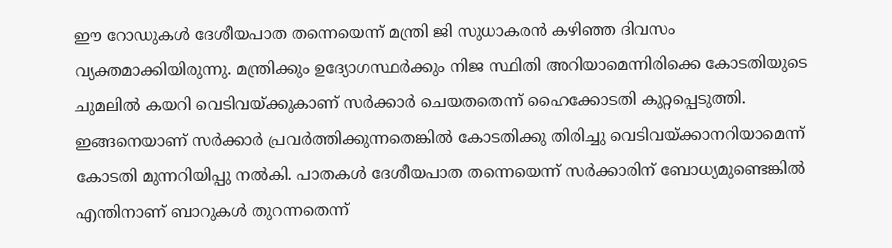ഈ റോഡുകള്‍ ദേശീയപാത തന്നെയെന്ന് മന്ത്രി ജി സുധാകരന്‍ കഴിഞ്ഞ ദിവസം വ്യക്തമാക്കിയിരുന്നു. മന്ത്രിക്കും ഉദ്യോഗസ്ഥര്‍ക്കും നിജ സ്ഥിതി അറിയാമെന്നിരിക്കെ കോടതിയുടെ ചുമലില്‍ കയറി വെടിവയ്ക്കുകാണ് സര്‍ക്കാര്‍ ചെയതതെന്ന് ഹൈക്കോടതി കുറ്റപ്പെടുത്തി. ഇങ്ങനെയാണ് സര്‍ക്കാര്‍ പ്രവര്‍ത്തിക്കുന്നതെങ്കില്‍ കോടതിക്കു തിരിച്ചു വെടിവയ്ക്കാനറിയാമെന്ന് കോടതി മുന്നറിയിപ്പു നല്‍കി. പാതകള്‍ ദേശീയപാത തന്നെയെന്ന് സര്‍ക്കാരിന് ബോധ്യമുണ്ടെങ്കില്‍ എന്തിനാണ് ബാറുകള്‍ തുറന്നതെന്ന്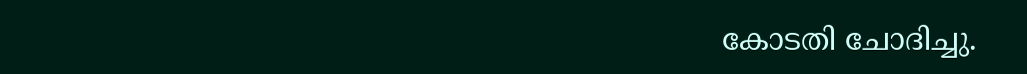കോടതി ചോദിച്ചു.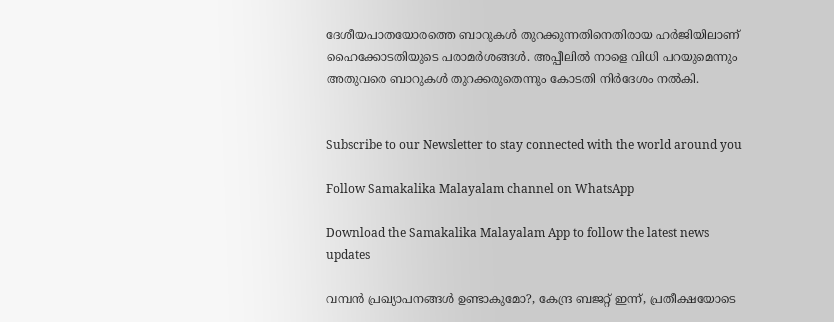ദേശീയപാതയോരത്തെ ബാറുകള്‍ തുറക്കുന്നതിനെതിരായ ഹര്‍ജിയിലാണ് ഹൈക്കോടതിയുടെ പരാമര്‍ശങ്ങള്‍. അപ്പീലില്‍ നാളെ വിധി പറയുമെന്നും അതുവരെ ബാറുകള്‍ തുറക്കരുതെന്നും കോടതി നിര്‍ദേശം നല്‍കി.


Subscribe to our Newsletter to stay connected with the world around you

Follow Samakalika Malayalam channel on WhatsApp

Download the Samakalika Malayalam App to follow the latest news updates

വമ്പൻ പ്രഖ്യാപനങ്ങൾ ഉണ്ടാകുമോ?, കേന്ദ്ര ബജറ്റ് ഇന്ന്, പ്രതീക്ഷയോടെ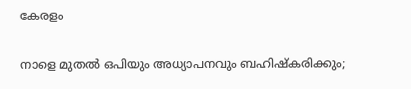കേരളം

നാളെ മുതൽ ഒപിയും അധ്യാപനവും ബഹിഷ്കരിക്കും;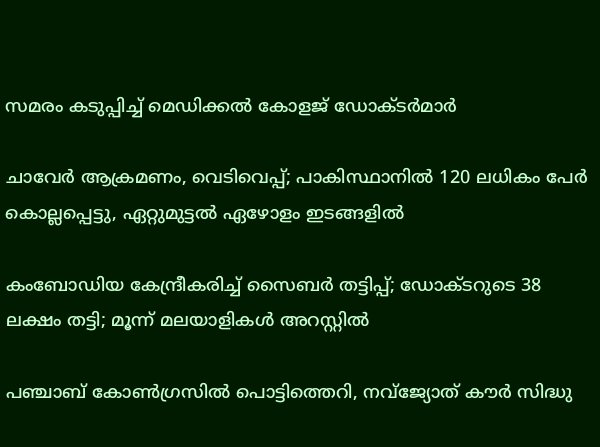സമരം കടുപ്പിച്ച് മെഡിക്കൽ കോളജ് ഡോക്ടർമാർ

ചാവേര്‍ ആക്രമണം, വെടിവെപ്പ്; പാകിസ്ഥാനില്‍ 120 ലധികം പേര്‍ കൊല്ലപ്പെട്ടു, ഏറ്റുമുട്ടല്‍ ഏഴോളം ഇടങ്ങളില്‍

കംബോഡിയ കേന്ദ്രീകരിച്ച് സൈബർ തട്ടിപ്പ്; ഡോക്ടറുടെ 38 ലക്ഷം തട്ടി; മൂന്ന് മലയാളികൾ അറസ്റ്റിൽ

പഞ്ചാബ് കോണ്‍ഗ്രസില്‍ പൊട്ടിത്തെറി, നവ്ജ്യോത് കൗര്‍ സിദ്ധു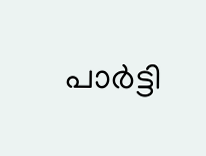പാര്‍ട്ടി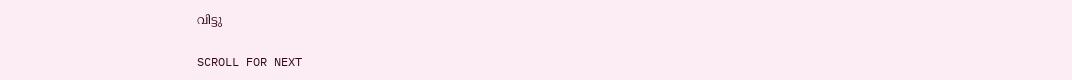വിട്ടു

SCROLL FOR NEXT